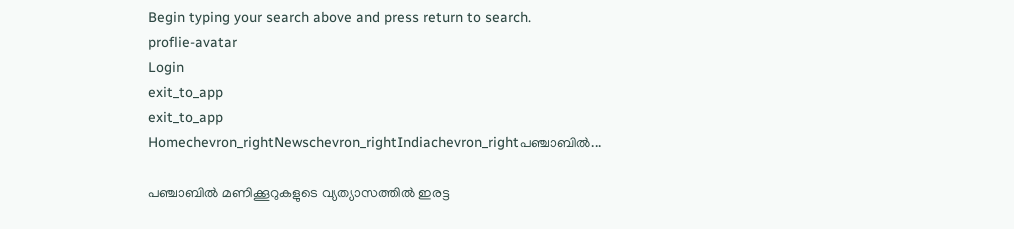Begin typing your search above and press return to search.
proflie-avatar
Login
exit_to_app
exit_to_app
Homechevron_rightNewschevron_rightIndiachevron_rightപഞ്ചാബിൽ...

പഞ്ചാബിൽ മണിക്കൂറുകളുടെ വ്യത്യാസത്തിൽ ഇരട്ട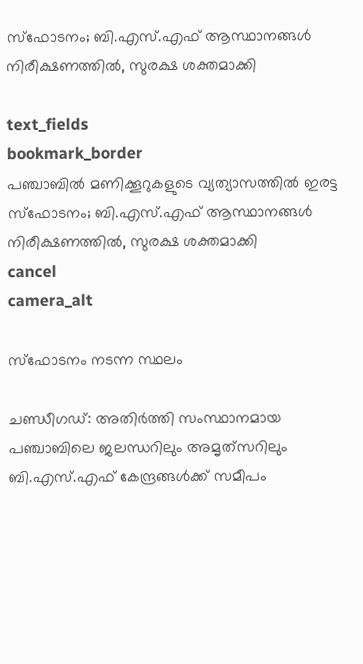സ്ഫോടനം; ബി.എസ്.എഫ് ആസ്ഥാനങ്ങൾ നിരീക്ഷണത്തിൽ, സുരക്ഷ ശക്തമാക്കി

text_fields
bookmark_border
പഞ്ചാബിൽ മണിക്കൂറുകളുടെ വ്യത്യാസത്തിൽ ഇരട്ട സ്ഫോടനം; ബി.എസ്.എഫ് ആസ്ഥാനങ്ങൾ നിരീക്ഷണത്തിൽ, സുരക്ഷ ശക്തമാക്കി
cancel
camera_alt

സ്ഫോടനം നടന്ന സ്ഥലം

ചണ്ഡീഗഡ്: അതിർത്തി സംസ്ഥാനമായ പഞ്ചാബിലെ ജലന്ധറിലും അമൃത്‌സറിലും ബി.എസ്.എഫ് കേന്ദ്രങ്ങൾക്ക് സമീപം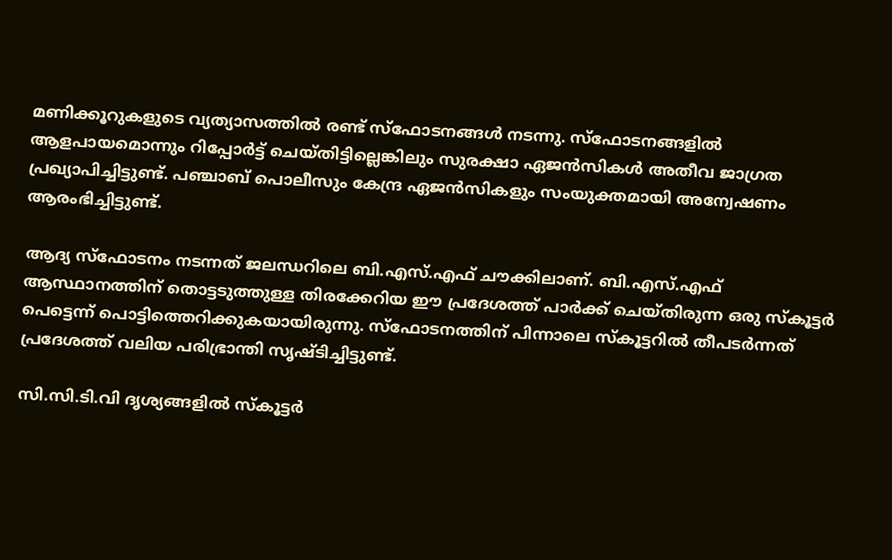മണിക്കൂറുകളുടെ വ്യത്യാസത്തിൽ രണ്ട് സ്ഫോടനങ്ങൾ നടന്നു. സ്ഫോടനങ്ങളിൽ ആളപായമൊന്നും റിപ്പോർട്ട് ചെയ്തിട്ടില്ലെങ്കിലും സുരക്ഷാ ഏജൻസികൾ അതീവ ജാഗ്രത പ്രഖ്യാപിച്ചിട്ടുണ്ട്. പഞ്ചാബ് പൊലീസും കേന്ദ്ര ഏജൻസികളും സംയുക്തമായി അന്വേഷണം ആരംഭിച്ചിട്ടുണ്ട്.

ആദ്യ സ്ഫോടനം നടന്നത് ജലന്ധറിലെ ബി.എസ്.എഫ് ചൗക്കിലാണ്. ബി.എസ്.എഫ് ആസ്ഥാനത്തിന് തൊട്ടടുത്തുള്ള തിരക്കേറിയ ഈ പ്രദേശത്ത് പാർക്ക് ചെയ്തിരുന്ന ഒരു സ്കൂട്ടർ പെട്ടെന്ന് പൊട്ടിത്തെറിക്കുകയായിരുന്നു. സ്ഫോടനത്തിന് പിന്നാലെ സ്കൂട്ടറിൽ തീപടർന്നത് പ്രദേശത്ത് വലിയ പരിഭ്രാന്തി സൃഷ്ടിച്ചിട്ടുണ്ട്.

സി.സി.ടി.വി ദൃശ്യങ്ങളിൽ സ്കൂട്ടർ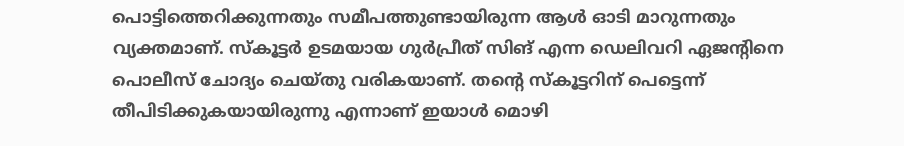പൊട്ടിത്തെറിക്കുന്നതും സമീപത്തുണ്ടായിരുന്ന ആൾ ഓടി മാറുന്നതും വ്യക്തമാണ്. സ്കൂട്ടർ ഉടമയായ ഗുർപ്രീത് സിങ് എന്ന ഡെലിവറി ഏജന്റിനെ പൊലീസ് ചോദ്യം ചെയ്തു വരികയാണ്. തന്റെ സ്കൂട്ടറിന് പെട്ടെന്ന് തീപിടിക്കുകയായിരുന്നു എന്നാണ് ഇയാൾ മൊഴി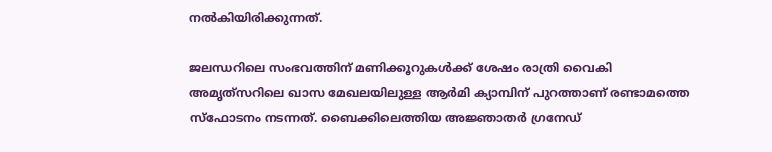നൽകിയിരിക്കുന്നത്.

ജലന്ധറിലെ സംഭവത്തിന് മണിക്കൂറുകൾക്ക് ശേഷം രാത്രി വൈകി അമൃത്‌സറിലെ ഖാസ മേഖലയിലുള്ള ആർമി ക്യാമ്പിന് പുറത്താണ് രണ്ടാമത്തെ സ്ഫോടനം നടന്നത്. ബൈക്കിലെത്തിയ അജ്ഞാതർ ഗ്രനേഡ്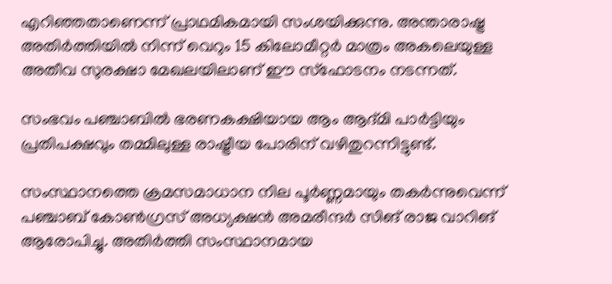എറിഞ്ഞതാണെന്ന് പ്രാഥമികമായി സംശയിക്കുന്നു. അന്താരാഷ്ട്ര അതിർത്തിയിൽ നിന്ന് വെറും 15 കിലോമീറ്റർ മാത്രം അകലെയുള്ള അതീവ സുരക്ഷാ മേഖലയിലാണ് ഈ സ്ഫോടനം നടന്നത്.

സംഭവം പഞ്ചാബിൽ ഭരണകക്ഷിയായ ആം ആദ്മി പാർട്ടിയും പ്രതിപക്ഷവും തമ്മിലുള്ള രാഷ്ട്രീയ പോരിന് വഴിതുറന്നിട്ടുണ്ട്.

സംസ്ഥാനത്തെ ക്രമസമാധാന നില പൂർണ്ണമായും തകർന്നുവെന്ന് പഞ്ചാബ് കോൺഗ്രസ് അധ്യക്ഷൻ അമരീന്ദർ സിങ് രാജ വാറിങ് ആരോപിച്ചു. അതിർത്തി സംസ്ഥാനമായ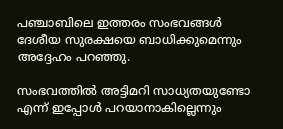പഞ്ചാബിലെ ഇത്തരം സംഭവങ്ങൾ ദേശീയ സുരക്ഷയെ ബാധിക്കുമെന്നും അദ്ദേഹം പറഞ്ഞു.

സംഭവത്തിൽ അട്ടിമറി സാധ്യതയുണ്ടോ എന്ന് ഇപ്പോൾ പറയാനാകില്ലെന്നും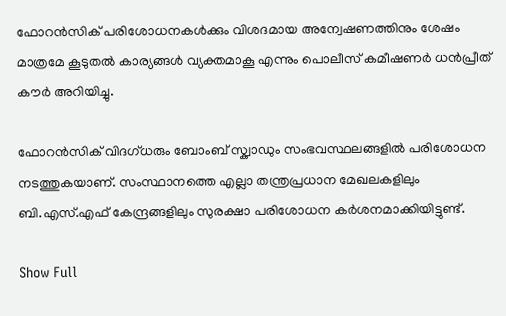ഫോറൻസിക് പരിശോധനകൾക്കും വിശദമായ അന്വേഷണത്തിനും ശേഷം മാത്രമേ കൂടുതൽ കാര്യങ്ങൾ വ്യക്തമാകൂ എന്നും പൊലീസ് കമീഷണർ ധൻപ്രീത് കൗർ അറിയിച്ചു.

ഫോറൻസിക് വിദഗ്ധരും ബോംബ് സ്ക്വാഡും സംഭവസ്ഥലങ്ങളിൽ പരിശോധന നടത്തുകയാണ്. സംസ്ഥാനത്തെ എല്ലാ തന്ത്രപ്രധാന മേഖലകളിലും ബി.എസ്.എഫ് കേന്ദ്രങ്ങളിലും സുരക്ഷാ പരിശോധന കർശനമാക്കിയിട്ടുണ്ട്.

Show Full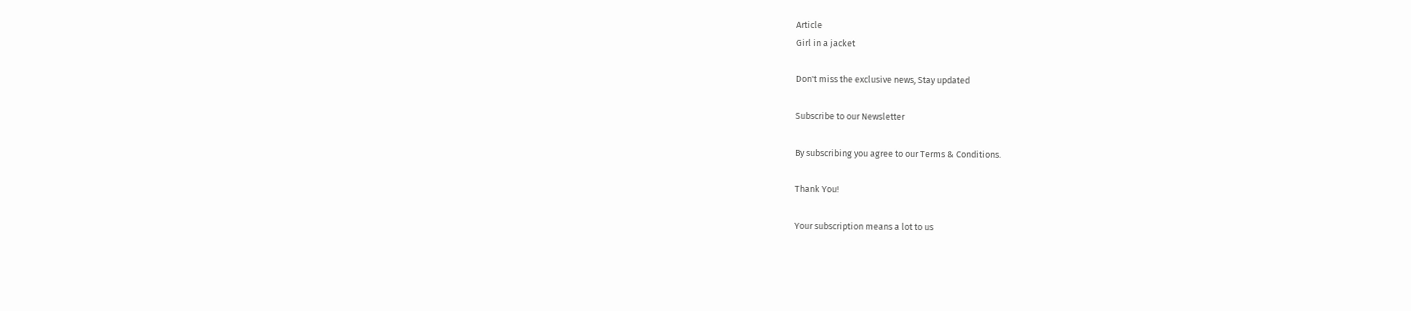Article
Girl in a jacket

Don't miss the exclusive news, Stay updated

Subscribe to our Newsletter

By subscribing you agree to our Terms & Conditions.

Thank You!

Your subscription means a lot to us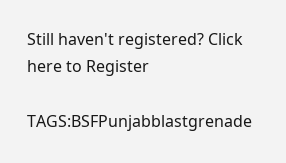Still haven't registered? Click here to Register

TAGS:BSFPunjabblastgrenade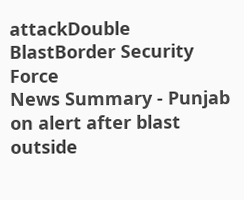attackDouble BlastBorder Security Force
News Summary - Punjab on alert after blast outside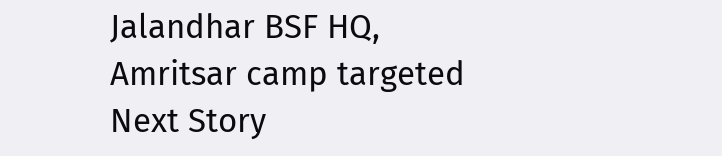Jalandhar BSF HQ, Amritsar camp targeted
Next Story